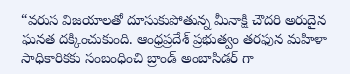“వరుస విజయాలతో దూసుకుపోతున్న మీనాక్షి చౌదరి అరుదైన ఘనత దక్కించుకుంది. ఆంధ్రప్రదేశ్ ప్రభుత్వం తరఫున మహిళా సాధికారికకు సంబంధించి బ్రాండ్ అంబాసిడర్ గా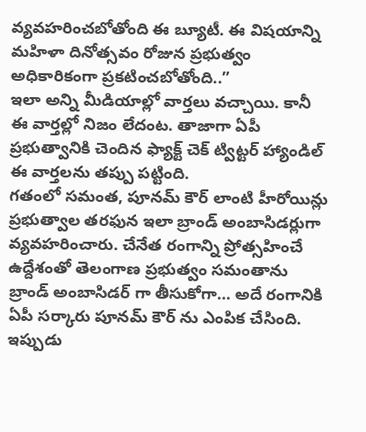వ్యవహరించబోతోంది ఈ బ్యూటీ. ఈ విషయాన్ని మహిళా దినోత్సవం రోజున ప్రభుత్వం అధికారికంగా ప్రకటించబోతోంది..”
ఇలా అన్ని మీడియాల్లో వార్తలు వచ్చాయి. కానీ ఈ వార్తల్లో నిజం లేదంట. తాజాగా ఏపీ ప్రభుత్వానికి చెందిన ఫ్యాక్ట్ చెక్ ట్విట్టర్ హ్యాండిల్ ఈ వార్తలను తప్పు పట్టింది.
గతంలో సమంత, పూనమ్ కౌర్ లాంటి హీరోయిన్లు ప్రభుత్వాల తరఫున ఇలా బ్రాండ్ అంబాసిడర్లుగా వ్యవహరించారు. చేనేత రంగాన్ని ప్రోత్సహించే ఉద్దేశంతో తెలంగాణ ప్రభుత్వం సమంతాను బ్రాండ్ అంబాసిడర్ గా తీసుకోగా… అదే రంగానికి ఏపీ సర్కారు పూనమ్ కౌర్ ను ఎంపిక చేసింది.
ఇప్పుడు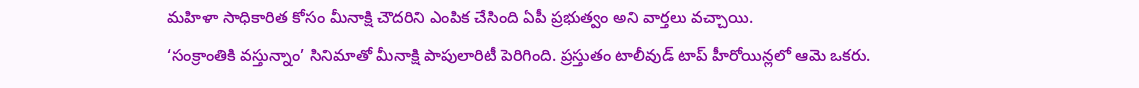మహిళా సాధికారిత కోసం మీనాక్షి చౌదరిని ఎంపిక చేసింది ఏపీ ప్రభుత్వం అని వార్తలు వచ్చాయి.
‘సంక్రాంతికి వస్తున్నాం’ సినిమాతో మీనాక్షి పాపులారిటీ పెరిగింది. ప్రస్తుతం టాలీవుడ్ టాప్ హీరోయిన్లలో ఆమె ఒకరు.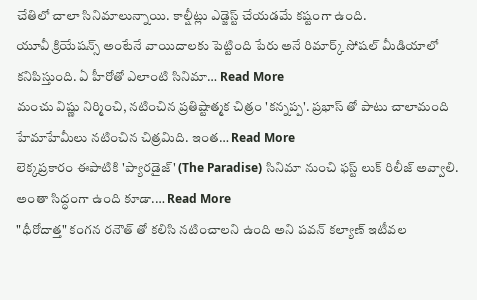చేతిలో చాలా సినిమాలున్నాయి. కాల్షీట్లు ఎడ్జెస్ట్ చేయడమే కష్టంగా ఉంది.
యూవీ క్రియేషన్స్ అంటేనే వాయిదాలకు పెట్టింది పేరు అనే రిమార్క్ సోషల్ మీడియాలో కనిపిస్తుంది. ఏ హీరోతో ఎలాంటి సినిమా… Read More
మంచు విష్ణు నిర్మించి, నటించిన ప్రతిష్టాత్మక చిత్రం 'కన్నప్ప'. ప్రభాస్ తో పాటు చాలామంది హేమాహేమీలు నటించిన చిత్రమిది. ఇంత… Read More
లెక్కప్రకారం ఈపాటికి 'ప్యారడైజ్' (The Paradise) సినిమా నుంచి ఫస్ట్ లుక్ రిలీజ్ అవ్వాలి. అంతా సిద్ధంగా ఉంది కూడా.… Read More
"ధీరోదాత్త" కంగన రనౌత్ తో కలిసి నటించాలని ఉంది అని పవన్ కల్యాణ్ ఇటీవల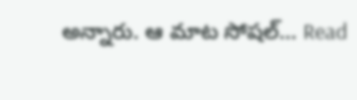అన్నారు. ఆ మాట సోషల్… Read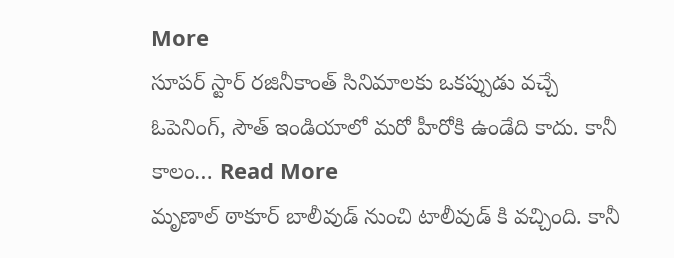More
సూపర్ స్టార్ రజినీకాంత్ సినిమాలకు ఒకప్పుడు వచ్చే ఓపెనింగ్, సౌత్ ఇండియాలో మరో హీరోకి ఉండేది కాదు. కానీ కాలం… Read More
మృణాల్ ఠాకూర్ బాలీవుడ్ నుంచి టాలీవుడ్ కి వచ్చింది. కానీ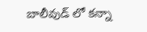బాలీవుడ్ లో కన్నా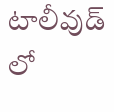టాలీవుడ్ లో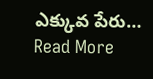ఎక్కువ పేరు… Read More